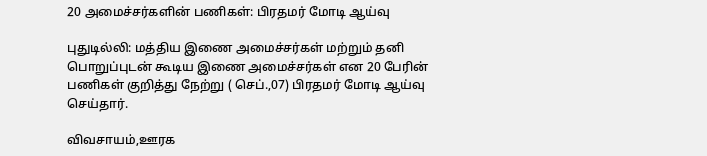20 அமைச்சர்களின் பணிகள்: பிரதமர் மோடி ஆய்வு

புதுடில்லி: மத்திய இணை அமைச்சர்கள் மற்றும் தனி பொறுப்புடன் கூடிய இணை அமைச்சர்கள் என 20 பேரின் பணிகள் குறித்து நேற்று ( செப்.,07) பிரதமர் மோடி ஆய்வு செய்தார்.

விவசாயம்,ஊரக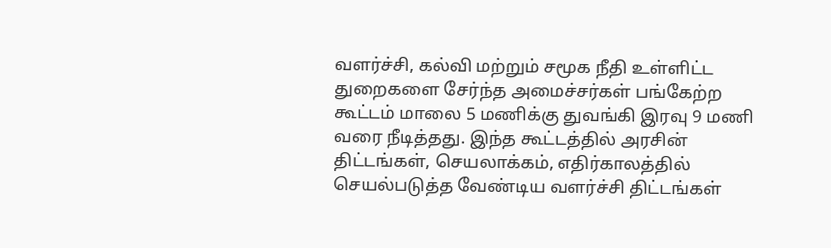வளர்ச்சி, கல்வி மற்றும் சமூக நீதி உள்ளிட்ட துறைகளை சேர்ந்த அமைச்சர்கள் பங்கேற்ற கூட்டம் மாலை 5 மணிக்கு துவங்கி இரவு 9 மணி வரை நீடித்தது. இந்த கூட்டத்தில் அரசின் திட்டங்கள், செயலாக்கம், எதிர்காலத்தில் செயல்படுத்த வேண்டிய வளர்ச்சி திட்டங்கள்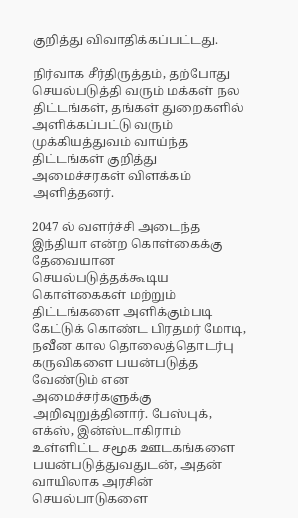குறித்து விவாதிக்கப்பட்டது.

நிர்வாக சீர்திருத்தம், தற்போது செயல்படுத்தி வரும் மக்கள் நல திட்டங்கள், தங்கள் துறைகளில் அளிக்கப்பட்டு வரும் முக்கியத்துவம் வாய்ந்த திட்டங்கள் குறித்து அமைச்சரகள் விளக்கம் அளித்தனர்.

2047 ல் வளர்ச்சி அடைந்த இந்தியா என்ற கொள்கைக்கு தேவையான செயல்படுத்தக்கூடிய கொள்கைகள் மற்றும் திட்டங்களை அளிக்கும்படி கேட்டுக் கொண்ட பிரதமர் மோடி, நவீன கால தொலைத்தொடர்பு கருவிகளை பயன்படுத்த வேண்டும் என அமைச்சர்களுக்கு அறிவுறுத்தினார். பேஸ்புக், எக்ஸ், இன்ஸ்டாகிராம் உள்ளிட்ட சமூக ஊடகங்களை பயன்படுத்துவதுடன், அதன் வாயிலாக அரசின் செயல்பாடுகளை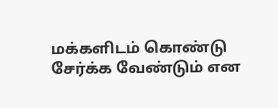மக்களிடம் கொண்டு சேர்க்க வேண்டும் என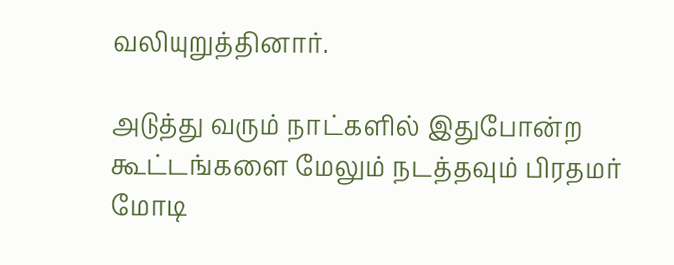வலியுறுத்தினார்.

அடுத்து வரும் நாட்களில் இதுபோன்ற கூட்டங்களை மேலும் நடத்தவும் பிரதமர் மோடி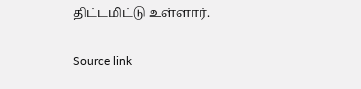திட்டமிட்டு உள்ளார்.

Source link